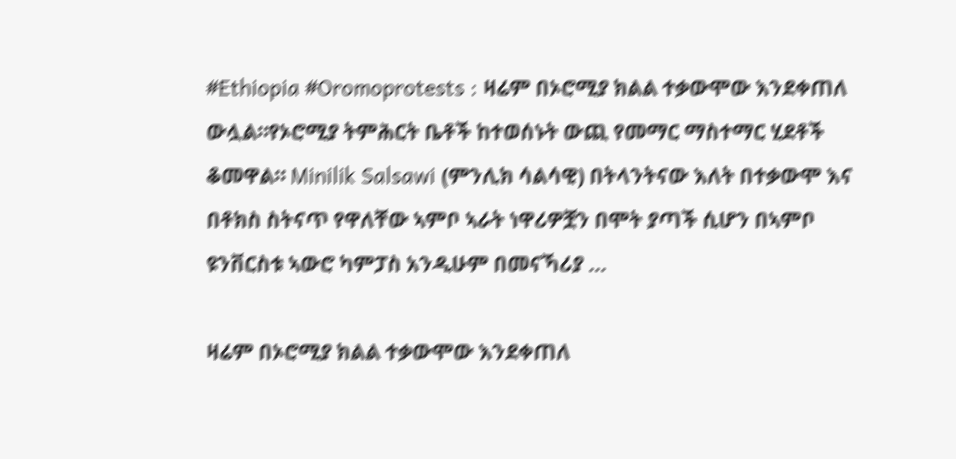#Ethiopia #Oromoprotests : ዛሬም በኦሮሚያ ክልል ተቃውሞው እንደቀጠለ ውሏል።የኦሮሚያ ትምሕርት ቤቶች ከተወሰኑት ውጪ የመማር ማስተማር ሂደቶች ቆመዋል። Minilik Salsawi (ምንሊክ ሳልሳዊ) በትላንትናው እለት በተቃውሞ እና በቶክስ ስትናጥ የዋለቸው ኣምቦ ኣራት ነዋሪዎቿን በሞት ያጣች ሲሆን በኣምቦ ዩንቨርስቱ ኣውሮ ካምፓስ አንዲሁም በመናኻሪያ …

ዛሬም በኦሮሚያ ክልል ተቃውሞው እንደቀጠለ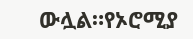ውሏል።የኦሮሚያ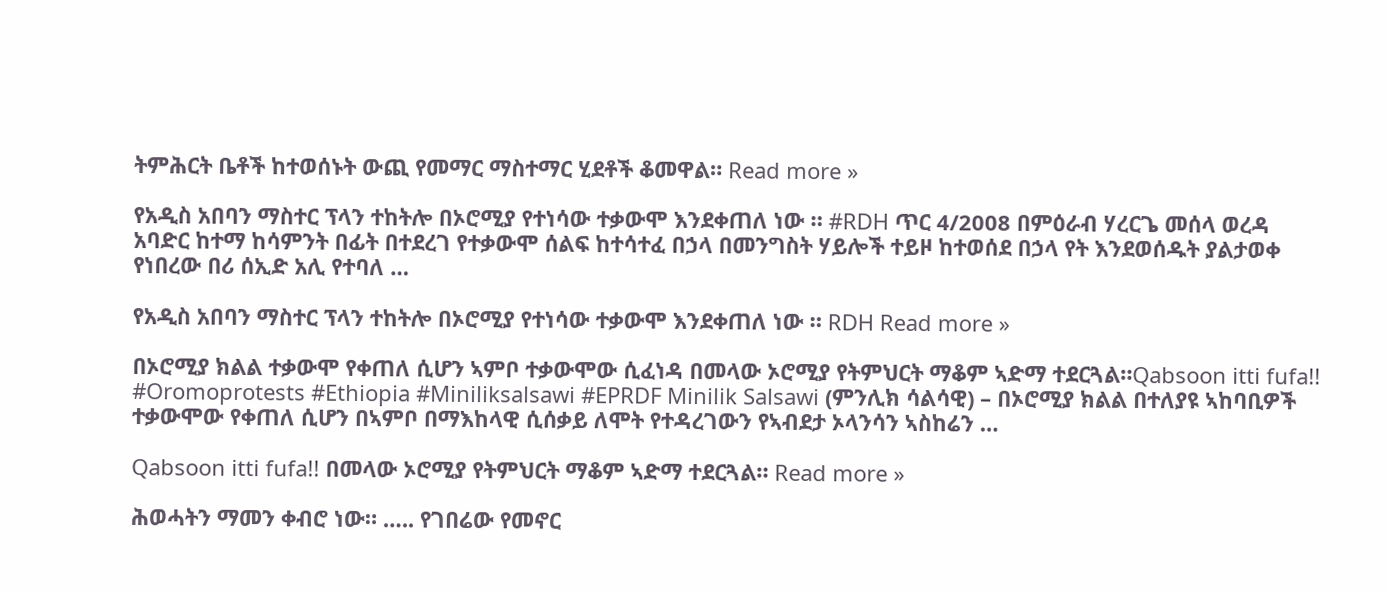ትምሕርት ቤቶች ከተወሰኑት ውጪ የመማር ማስተማር ሂደቶች ቆመዋል። Read more »

የአዲስ አበባን ማስተር ፕላን ተከትሎ በኦሮሚያ የተነሳው ተቃውሞ እንደቀጠለ ነው ። #RDH ጥር 4/2008 በምዕራብ ሃረርጌ መሰላ ወረዳ አባድር ከተማ ከሳምንት በፊት በተደረገ የተቃውሞ ሰልፍ ከተሳተፈ በኃላ በመንግስት ሃይሎች ተይዞ ከተወሰደ በኃላ የት እንደወሰዱት ያልታወቀ የነበረው በሪ ሰኢድ አሊ የተባለ …

የአዲስ አበባን ማስተር ፕላን ተከትሎ በኦሮሚያ የተነሳው ተቃውሞ እንደቀጠለ ነው ። RDH Read more »

በኦሮሚያ ክልል ተቃውሞ የቀጠለ ሲሆን ኣምቦ ተቃውሞው ሲፈነዳ በመላው ኦሮሚያ የትምህርት ማቆም ኣድማ ተደርጓል።Qabsoon itti fufa!! #Oromoprotests #Ethiopia #Miniliksalsawi #EPRDF Minilik Salsawi (ምንሊክ ሳልሳዊ) – በኦሮሚያ ክልል በተለያዩ ኣከባቢዎች ተቃውሞው የቀጠለ ሲሆን በኣምቦ በማእከላዊ ሲሰቃይ ለሞት የተዳረገውን የኣብደታ ኦላንሳን ኣስከሬን …

Qabsoon itti fufa!! በመላው ኦሮሚያ የትምህርት ማቆም ኣድማ ተደርጓል። Read more »

ሕወሓትን ማመን ቀብሮ ነው። ….. የገበሬው የመኖር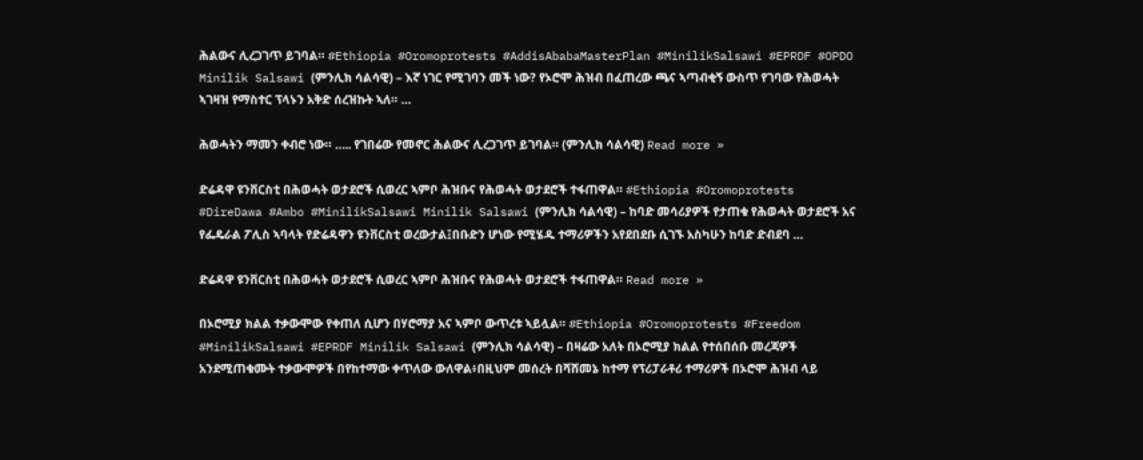ሕልውና ሊረጋገጥ ይገባል። #Ethiopia #Oromoprotests #AddisAbabaMasterPlan #MinilikSalsawi #EPRDF #OPDO Minilik Salsawi (ምንሊክ ሳልሳዊ) – እኛ ነገር የሚገባን መች ነው? የኦሮሞ ሕዝብ በፈጠረው ጫና ኣጣብቂኝ ውስጥ የገባው የሕወሓት ኣገዛዝ የማስተር ፕላኑን አቅድ ሰረዝኩት ኣለ። …

ሕወሓትን ማመን ቀብሮ ነው። ….. የገበሬው የመኖር ሕልውና ሊረጋገጥ ይገባል። (ምንሊክ ሳልሳዊ) Read more »

ድሬዳዋ ዩንቨርስቲ በሕወሓት ወታደሮች ሲወረር ኣምቦ ሕዝቡና የሕወሓት ወታደሮች ተፋጠዋል። #Ethiopia #Oromoprotests #DireDawa #Ambo #MinilikSalsawi Minilik Salsawi (ምንሊክ ሳልሳዊ) – ከባድ መሳሪያዎች የታጠቁ የሕወሓት ወታደሮች አና የፌዴራል ፖሊስ ኣባላት የድሬዳዋን ዩንቨርስቲ ወረውታል፤በቡድን ሆነው የሚሄዱ ተማሪዎችን አየደበደቡ ሲገኙ አስካሁን ከባድ ድብደባ …

ድሬዳዋ ዩንቨርስቲ በሕወሓት ወታደሮች ሲወረር ኣምቦ ሕዝቡና የሕወሓት ወታደሮች ተፋጠዋል። Read more »

በኦሮሚያ ክልል ተቃውሞው የቀጠለ ሲሆን በሃሮማያ አና ኣምቦ ውጥረቱ ኣይሏል። #Ethiopia #Oromoprotests #Freedom #MinilikSalsawi #EPRDF Minilik Salsawi (ምንሊክ ሳልሳዊ) – በዛሬው አለት በኦሮሚያ ክልል የተሰበሰቡ መረጃዎች አንደሚጠቁሙት ተቃውሞዎች በየከተማው ቀጥለው ውለዋል፥በዚህም መሰረት በሻሸመኔ ከተማ የፕሪፓራቶሪ ተማሪዎች በኦሮሞ ሕዝብ ላይ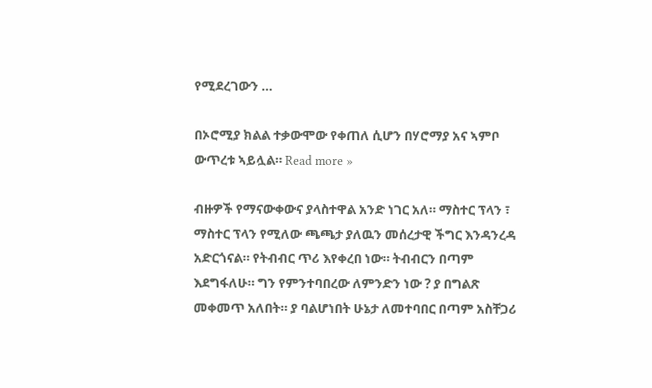የሚደረገውን …

በኦሮሚያ ክልል ተቃውሞው የቀጠለ ሲሆን በሃሮማያ አና ኣምቦ ውጥረቱ ኣይሏል። Read more »

ብዙዎች የማናውቀውና ያላስተዋል አንድ ነገር አለ። ማስተር ፕላን ፣ ማስተር ፕላን የሚለው ጫጫታ ያለዉን መሰረታዊ ችግር እንዳንረዳ አድርጎናል። የትብብር ጥሪ እየቀረበ ነው። ትብብርን በጣም እደግፋለሁ። ግን የምንተባበረው ለምንድን ነው ? ያ በግልጽ መቀመጥ አለበት። ያ ባልሆነበት ሁኔታ ለመተባበር በጣም አስቸጋሪ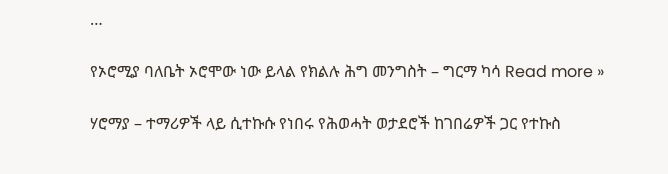…

የኦሮሚያ ባለቤት ኦሮሞው ነው ይላል የክልሉ ሕግ መንግስት – ግርማ ካሳ Read more »

ሃሮማያ – ተማሪዎች ላይ ሲተኩሱ የነበሩ የሕወሓት ወታደሮች ከገበሬዎች ጋር የተኩስ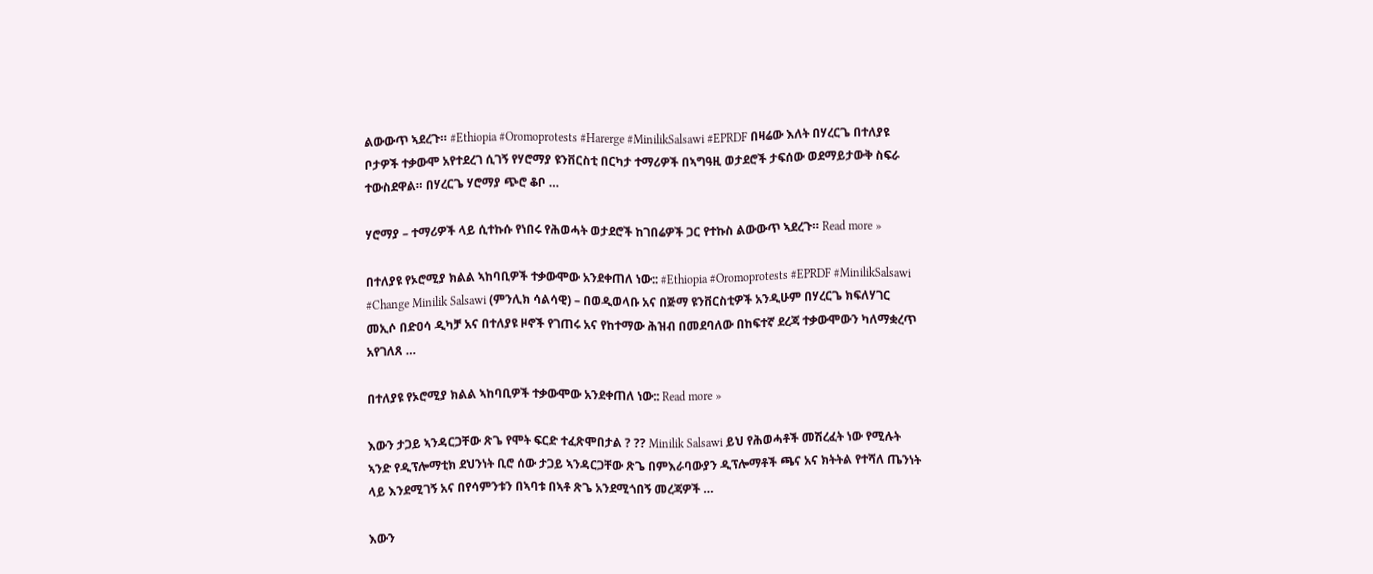ልውውጥ ኣደረጉ። #Ethiopia #Oromoprotests #Harerge #MinilikSalsawi #EPRDF በዛሬው እለት በሃረርጌ በተለያዩ ቦታዎች ተቃውሞ አየተደረገ ሲገኝ የሃሮማያ ዩንቨርስቲ በርካታ ተማሪዎች በኣግዓዚ ወታደሮች ታፍሰው ወደማይታውቅ ስፍራ ተውስደዋል። በሃረርጌ ሃሮማያ ጭሮ ቆቦ …

ሃሮማያ – ተማሪዎች ላይ ሲተኩሱ የነበሩ የሕወሓት ወታደሮች ከገበሬዎች ጋር የተኩስ ልውውጥ ኣደረጉ። Read more »

በተለያዩ የኦሮሚያ ክልል ኣከባቢዎች ተቃውሞው አንደቀጠለ ነው:: #Ethiopia #Oromoprotests #EPRDF #MinilikSalsawi #Change Minilik Salsawi (ምንሊክ ሳልሳዊ) – በወዲወላቡ አና በጅማ ዩንቨርስቲዎች አንዲሁም በሃረርጌ ክፍለሃገር መኢሶ በድዐሳ ዲካቻ አና በተለያዩ ዞኖች የገጠሩ አና የከተማው ሕዝብ በመደባለው በከፍተኛ ደረጃ ተቃውሞውን ካለማቋረጥ አየገለጸ …

በተለያዩ የኦሮሚያ ክልል ኣከባቢዎች ተቃውሞው አንደቀጠለ ነው:: Read more »

እውን ታጋይ ኣንዳርጋቸው ጽጌ የሞት ፍርድ ተፈጽሞበታል ? ?? Minilik Salsawi ይህ የሕወሓቶች መሽረፈት ነው የሚሉት ኣንድ የዲፕሎማቲክ ደህንነት ቢሮ ሰው ታጋይ ኣንዳርጋቸው ጽጌ በምእራባውያን ዲፕሎማቶች ጫና አና ክትትል የተሻለ ጤንነት ላይ እንደሚገኝ አና በየሳምንቱን በኣባቱ በኣቶ ጽጌ አንደሚጎበኝ መረጃዎች …

እውን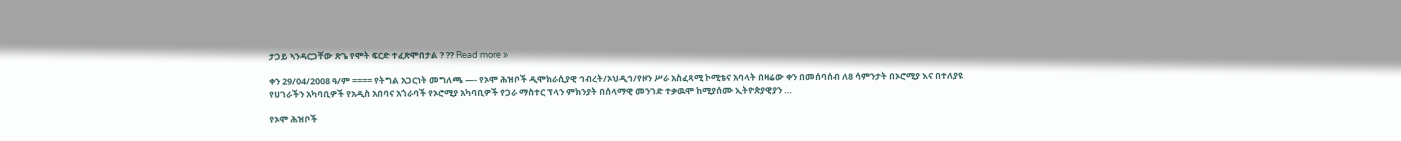ታጋይ ኣንዳርጋቸው ጽጌ የሞት ፍርድ ተፈጽሞበታል ? ?? Read more »

ቀን 29/04/2008 ዓ/ም ==== የትግል አጋርነት መግለጫ —- የኦሞ ሕዝቦች ዲሞክራሲያዊ ኅብረት/ኦህዲኅ/የዞን ሥራ አስፈጻሚ ኮሚቴና አባላት በዛሬው ቀን በመሰባሰብ ለ8 ሳምንታት በኦሮሚያ እና በተለያዩ የሀገራችን አካባቢዎች የአዲስ አበባና አጎራባች የኦሮሚያ አካባቢዎች የጋራ ማስተር ፕላን ምክንያት በሰላማዊ መንገድ ተቃዉሞ ከሚያሰሙ ኢትዮጵያዊያን …

የኦሞ ሕዝቦች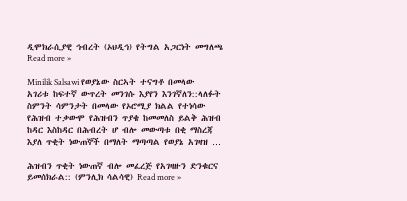ዲሞክራሲያዊ ኅብረት (ኦህዲኅ) የትግል አጋርነት መግለጫ Read more »

Minilik Salsawi የወያኔው ስርኣት ተናግቶ በመላው አገሪቱ ከፍተኛ ውጥረት መንገሱ እያየን እንገኛለን::ላለፉት ስምንት ሳምንታት በመላው የኦሮሚያ ክልል የተነሳው የሕዝብ ተቃውሞ የሕዝብን ጥያቄ ከመመለስ ይልቅ ሕዝብ ከዳር እስከዳር በሕብረት ሆ ብሎ መውጣቱ በቂ ማስረጃ እያለ ጥቂት ነውጠኞች በማለት ማጣጣል የወያኔ አገዛዝ …

ሕዝብን ጥቂት ነውጠኛ ብሎ መፈረጅ የአገዛዙን ድንቁርና ይመሰክራል:: (ምንሊክ ሳልሳዊ) Read more »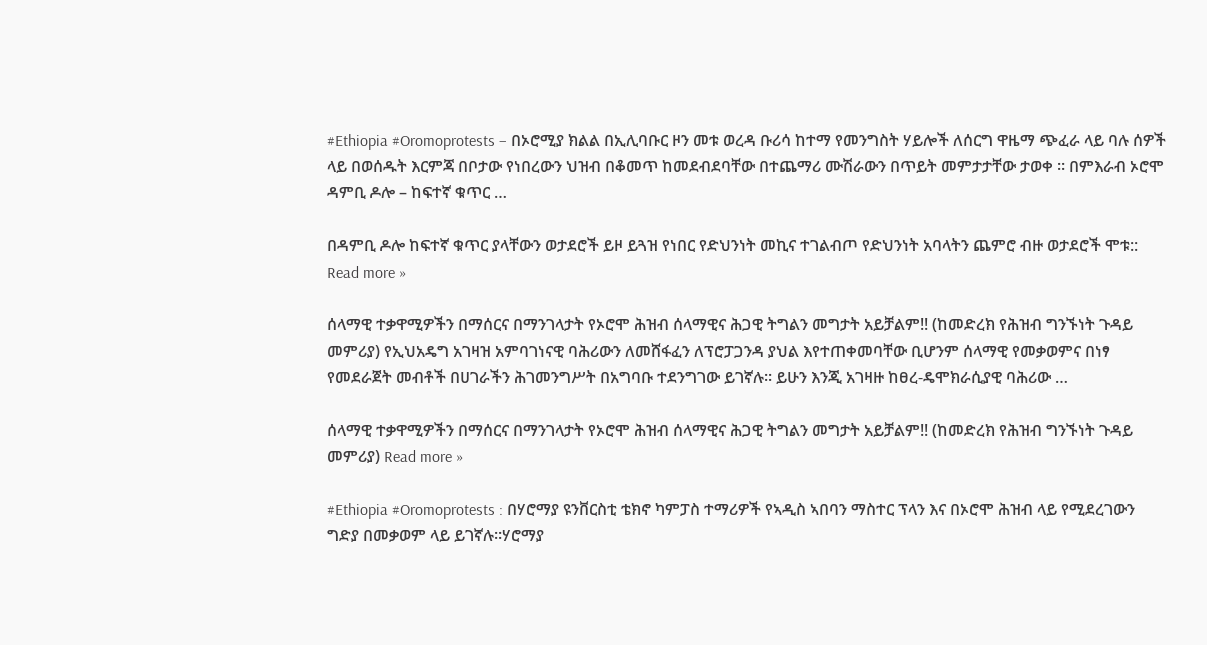#Ethiopia #Oromoprotests – በኦሮሚያ ክልል በኢሊባቡር ዞን መቱ ወረዳ ቡሪሳ ከተማ የመንግስት ሃይሎች ለሰርግ ዋዜማ ጭፈራ ላይ ባሉ ሰዎች ላይ በወሰዱት እርምጃ በቦታው የነበረውን ህዝብ በቆመጥ ከመደብደባቸው በተጨማሪ ሙሽራውን በጥይት መምታታቸው ታወቀ ። በምእራብ ኦሮሞ ዳምቢ ዶሎ – ከፍተኛ ቁጥር …

በዳምቢ ዶሎ ከፍተኛ ቁጥር ያላቸውን ወታደሮች ይዞ ይጓዝ የነበር የድህንነት መኪና ተገልብጦ የድህንነት አባላትን ጨምሮ ብዙ ወታደሮች ሞቱ:: Read more »

ሰላማዊ ተቃዋሚዎችን በማሰርና በማንገላታት የኦሮሞ ሕዝብ ሰላማዊና ሕጋዊ ትግልን መግታት አይቻልም!! (ከመድረክ የሕዝብ ግንኙነት ጉዳይ መምሪያ) የኢህአዴግ አገዛዝ አምባገነናዊ ባሕሪውን ለመሸፋፈን ለፕሮፓጋንዳ ያህል እየተጠቀመባቸው ቢሆንም ሰላማዊ የመቃወምና በነፃ የመደራጀት መብቶች በሀገራችን ሕገመንግሥት በአግባቡ ተደንግገው ይገኛሉ፡፡ ይሁን እንጂ አገዛዙ ከፀረ-ዴሞክራሲያዊ ባሕሪው …

ሰላማዊ ተቃዋሚዎችን በማሰርና በማንገላታት የኦሮሞ ሕዝብ ሰላማዊና ሕጋዊ ትግልን መግታት አይቻልም!! (ከመድረክ የሕዝብ ግንኙነት ጉዳይ መምሪያ) Read more »

#Ethiopia #Oromoprotests : በሃሮማያ ዩንቨርስቲ ቴክኖ ካምፓስ ተማሪዎች የኣዲስ ኣበባን ማስተር ፕላን እና በኦሮሞ ሕዝብ ላይ የሚደረገውን ግድያ በመቃወም ላይ ይገኛሉ።ሃሮማያ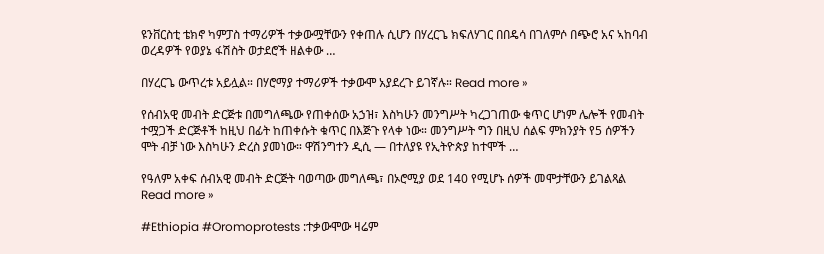ዩንቨርስቲ ቴክኖ ካምፓስ ተማሪዎች ተቃውሟቸውን የቀጠሉ ሲሆን በሃረርጌ ክፍለሃገር በበዴሳ በገለምሶ በጭሮ አና ኣከባብ ወረዳዎች የወያኔ ፋሽስት ወታደሮች ዘልቀው …

በሃረርጌ ውጥረቱ አይሏል። በሃሮማያ ተማሪዎች ተቃውሞ አያደረጉ ይገኛሉ። Read more »

የሰብአዊ መብት ድርጅቱ በመግለጫው የጠቀሰው አኃዝ፣ እስካሁን መንግሥት ካረጋገጠው ቁጥር ሆነም ሌሎች የመብት ተሟጋች ድርጅቶች ከዚህ በፊት ከጠቀሱት ቁጥር በእጅጉ የላቀ ነው። መንግሥት ግን በዚህ ሰልፍ ምክንያት የ5 ሰዎችን ሞት ብቻ ነው እስካሁን ድረስ ያመነው። ዋሽንግተን ዲሲ — በተለያዩ የኢትዮጵያ ከተሞች …

የዓለም አቀፍ ሰብአዊ መብት ድርጅት ባወጣው መግለጫ፣ በኦሮሚያ ወደ 140 የሚሆኑ ሰዎች መሞታቸውን ይገልጻል Read more »

#Ethiopia #Oromoprotests :ተቃውሞው ዛሬም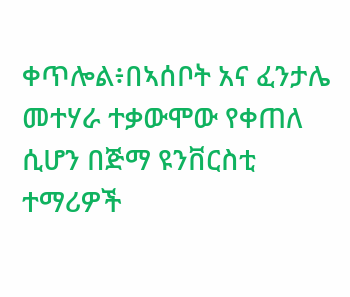ቀጥሎል፥በኣሰቦት አና ፈንታሌ መተሃራ ተቃውሞው የቀጠለ ሲሆን በጅማ ዩንቨርስቲ ተማሪዎች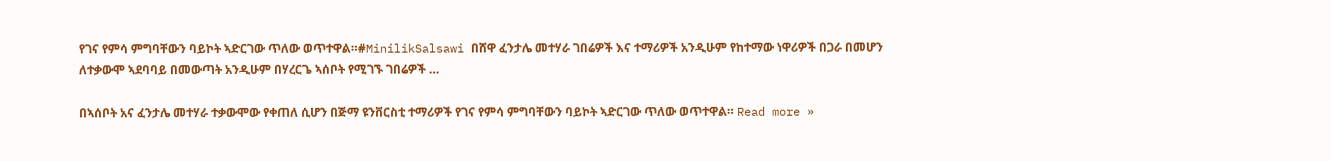የገና የምሳ ምግባቸውን ባይኮት ኣድርገው ጥለው ወጥተዋል።#MinilikSalsawi በሸዋ ፈንታሌ መተሃራ ገበሬዎች እና ተማሪዎች አንዲሁም የከተማው ነዋሪዎች በጋራ በመሆን ለተቃውሞ ኣደባባይ በመውጣት አንዲሁም በሃረርጌ ኣሰቦት የሚገኙ ገበሬዎች …

በኣሰቦት አና ፈንታሌ መተሃራ ተቃውሞው የቀጠለ ሲሆን በጅማ ዩንቨርስቲ ተማሪዎች የገና የምሳ ምግባቸውን ባይኮት ኣድርገው ጥለው ወጥተዋል። Read more »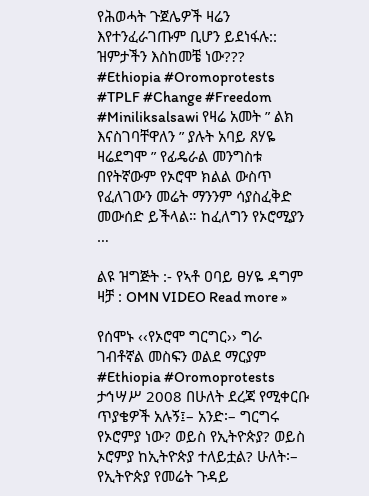የሕወሓት ጉጀሌዎች ዛሬን እየተንፈራገጡም ቢሆን ይደነፋሉ:: ዝምታችን እስከመቼ ነው??? #Ethiopia #Oromoprotests #TPLF #Change #Freedom #Miniliksalsawi የዛሬ አመት ” ልክ እናስገባቸዋለን ” ያሉት አባይ ጸሃዬ ዛሬደግሞ ” የፊዴራል መንግስቱ በየትኛውም የኦሮሞ ክልል ውስጥ የፈለገውን መሬት ማንንም ሳያስፈቅድ መውሰድ ይችላል። ከፈለግን የኦሮሚያን …

ልዩ ዝግጅት :- የኣቶ ዐባይ ፀሃዬ ዳግም ዛቻ : OMN VIDEO Read more »

የሰሞኑ ‹‹የኦሮሞ ግርግር›› ግራ ገብቶኛል መስፍን ወልደ ማርያም #Ethiopia #Oromoprotests ታኅሣሥ 2008 በሁለት ደረጃ የሚቀርቡ ጥያቄዎች አሉኝ፤– አንድ፡– ግርግሩ የኦሮምያ ነው? ወይስ የኢትዮጵያ? ወይስ ኦሮምያ ከኢትዮጵያ ተለይቷል? ሁለት፡– የኢትዮጵያ የመሬት ጉዳይ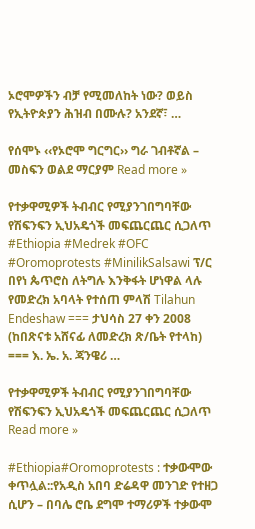ኦሮሞዎችን ብቻ የሚመለከት ነው? ወይስ የኢትዮጵያን ሕዝብ በሙሉ? አንደኛ፣ …

የሰሞኑ ‹‹የኦሮሞ ግርግር›› ግራ ገብቶኛል – መስፍን ወልደ ማርያም Read more »

የተቃዋሚዎች ትብብር የሚያንገበግባቸው የሽፍንፍን ኢህአዴጎች መፍጨርጨር ሲጋለጥ #Ethiopia #Medrek #OFC #Oromoprotests #MinilikSalsawi ፕ/ር በየነ ጴጥሮስ ለትግሉ እንቅፋት ሆነዋል ላሉ የመድረክ አባላት የተሰጠ ምላሽ Tilahun Endeshaw === ታህሳስ 27 ቀን 2008 (ከበጽናቱ አሸናፊ ለመድረክ ጽ/ቤት የተላከ) === እ. ኤ. አ. ጃንዌሪ …

የተቃዋሚዎች ትብብር የሚያንገበግባቸው የሽፍንፍን ኢህአዴጎች መፍጨርጨር ሲጋለጥ Read more »

#Ethiopia#Oromoprotests : ተቃውሞው ቀጥሏል::የአዲስ አበባ ድሬዳዋ መንገድ የተዘጋ ሲሆን – በባሌ ሮቤ ደግሞ ተማሪዎች ተቃውሞ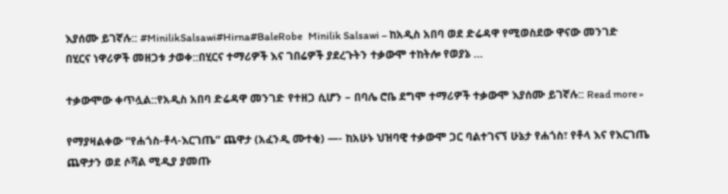እያሰሙ ይገኛሉ:: #MinilikSalsawi#Hirna#BaleRobe   Minilik Salsawi – ከአዲስ አበባ ወደ ድሬዳዋ የሚወስደው ዋናው መንገድ በሂርና ነዋሪዎች መዘጋቱ ታወቀ::በሂርና ተማሪዎች እና ገበሬዎች ያደረጉትን ተቃውሞ ተከትሎ የወያኔ …

ተቃውሞው ቀጥሏል::የአዲስ አበባ ድሬዳዋ መንገድ የተዘጋ ሲሆን – በባሌ ሮቤ ደግሞ ተማሪዎች ተቃውሞ እያሰሙ ይገኛሉ:: Read more »

የማያዛልቀው “የሐጎስ-ቶላ-እርገጤ” ጨዋታ (አፈንዲ ሙተቂ) —- ከአሁኑ ህዝባዊ ተቃውሞ ጋር ባልተገናኘ ሁኔታ የሐጎስ፣ የቶላ እና የእርገጤ ጨዋታን ወደ ሶሻል ሚዲያ ያመጡ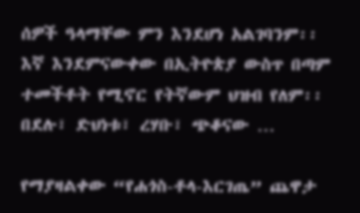ሰዎች ዓላማቸው ምን እንደሆነ አልገባንም፡፡ እኛ እንደምናውቀው በኢትዮጵያ ውስጥ በጣም ተመችቶት የሚኖር የትኛውም ህዝብ የለም፡፡ በደሉ፣ ድህነቱ፣ ረሃቡ፣ ጭቆናው …

የማያዛልቀው “የሐጎስ-ቶላ-እርገጤ” ጨዋታ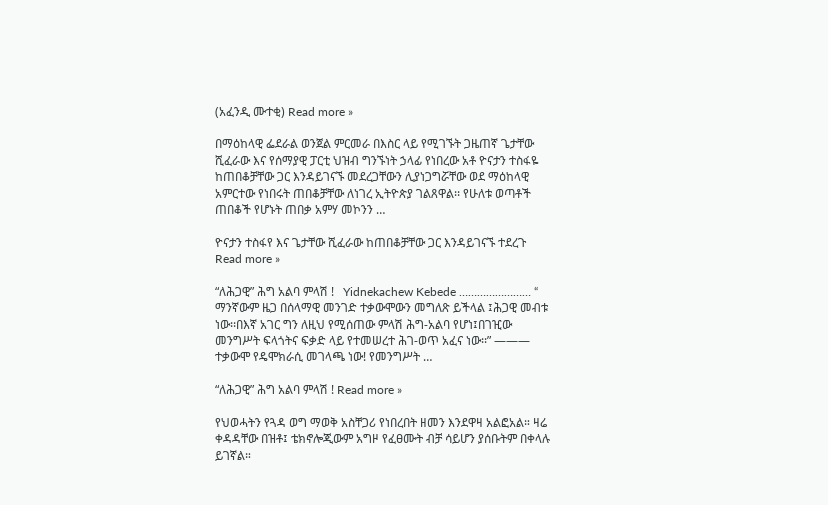(አፈንዲ ሙተቂ) Read more »

በማዕከላዊ ፌደራል ወንጀል ምርመራ በእስር ላይ የሚገኙት ጋዜጠኛ ጌታቸው ሺፈራው እና የሰማያዊ ፓርቲ ህዝብ ግንኙነት ኃላፊ የነበረው አቶ ዮናታን ተስፋዬ ከጠበቆቻቸው ጋር እንዳይገናኙ መደረጋቸውን ሊያነጋግሯቸው ወደ ማዕከላዊ አምርተው የነበሩት ጠበቆቻቸው ለነገረ ኢትዮጵያ ገልጸዋል፡፡ የሁለቱ ወጣቶች ጠበቆች የሆኑት ጠበቃ አምሃ መኮንን …

ዮናታን ተስፋየ እና ጌታቸው ሺፈራው ከጠበቆቻቸው ጋር እንዳይገናኙ ተደረጉ Read more »

“ለሕጋዊ” ሕግ አልባ ምላሽ !   Yidnekachew Kebede …………………… “ ማንኛውም ዜጋ በሰላማዊ መንገድ ተቃውሞውን መግለጽ ይችላል ፤ሕጋዊ መብቱ ነው፡፡በእኛ አገር ግን ለዚህ የሚሰጠው ምላሽ ሕግ-አልባ የሆነ፤በገዢው መንግሥት ፍላጎትና ፍቃድ ላይ የተመሠረተ ሕገ-ወጥ አፈና ነው፡፡” ——— ተቃውሞ የዴሞክራሲ መገላጫ ነው! የመንግሥት …

“ለሕጋዊ” ሕግ አልባ ምላሽ ! Read more »

የህወሓትን የጓዳ ወግ ማወቅ አስቸጋሪ የነበረበት ዘመን እንደዋዛ አልፎአል። ዛሬ ቀዳዳቸው በዝቶ፤ ቴክኖሎጂውም አግዞ የፈፀሙት ብቻ ሳይሆን ያሰቡትም በቀላሉ ይገኛል።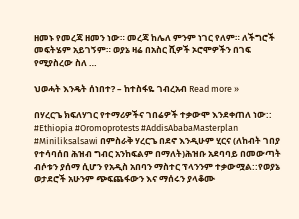ዘመኑ የመረጃ ዘመን ነው። መረጃ ከሌለ ምንም ነገር የለም። ለችግሮች መፍትሄም አይገኝም። ወያኔ ዛሬ በአስር ሺዎች ኦሮሞዎችን በገፍ የሚያስረው ስለ …

ህወሓት እንዴት ሰነበተ? – ከተስፋዬ ገብረአብ Read more »

በሃረርጌ ክፍለሃገር የተማሪዎችና ገበሬዎች ተቃውሞ እንደቀጠለ ነው:: #Ethiopia #Oromoprotests #AddisAbabaMasterplan #Miniliksalsawi በምስራቅ ሃረርጌ በደኖ እንዲሁም ሂርና (ለከብት ገበያ የተሳባሰበ ሕዝብ ግብር አንከፍልም በማለት)ሕዝቡ አደባባይ በመውጣት ብሶቱን ያሰማ ሲሆን የአዲስ አበባን ማስተር ፕላንንም ተቃውሟል::የወያኔ ወታደሮች አሁንም ጭፍጨፋውን እና ማሰሩን ያላቆሙ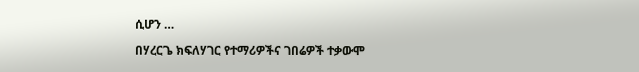ሲሆን …

በሃረርጌ ክፍለሃገር የተማሪዎችና ገበሬዎች ተቃውሞ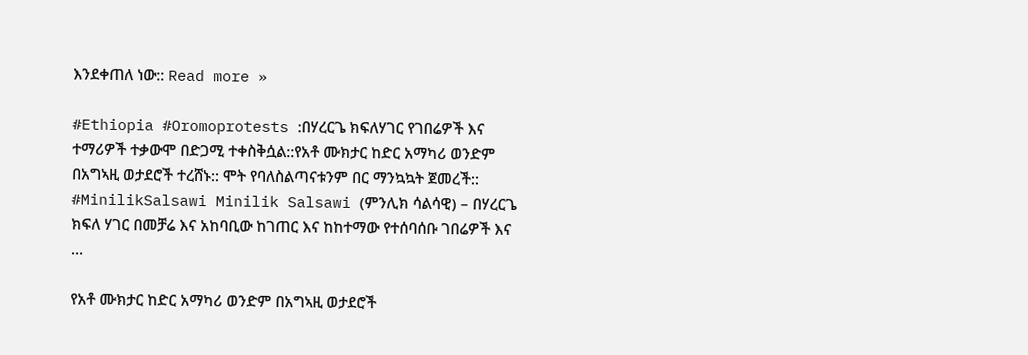እንደቀጠለ ነው:: Read more »

#Ethiopia #Oromoprotests :በሃረርጌ ክፍለሃገር የገበሬዎች እና ተማሪዎች ተቃውሞ በድጋሚ ተቀስቅሷል::የአቶ ሙክታር ከድር አማካሪ ወንድም በአግኣዚ ወታደሮች ተረሸኑ:: ሞት የባለስልጣናቱንም በር ማንኳኳት ጀመረች:: #MinilikSalsawi Minilik Salsawi (ምንሊክ ሳልሳዊ) – በሃረርጌ ክፍለ ሃገር በመቻሬ እና አከባቢው ከገጠር እና ከከተማው የተሰባሰቡ ገበሬዎች እና …

የአቶ ሙክታር ከድር አማካሪ ወንድም በአግኣዚ ወታደሮች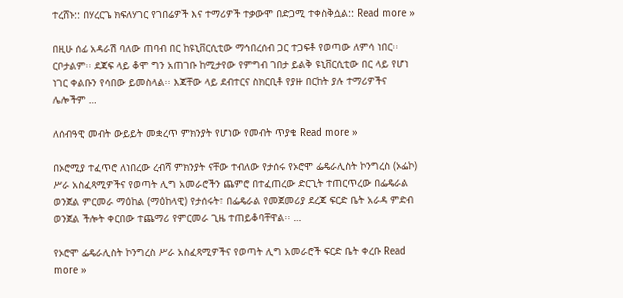ተረሸኑ:: በሃረርጌ ክፍለሃገር የገበሬዎች እና ተማሪዎች ተቃውሞ በድጋሚ ተቀስቅሷል:: Read more »

በዚሁ ሰፊ አዳራሽ ባለው ጠባብ በር ከዩኒቨርሲቲው ማኅበረሰብ ጋር ተጋፍቶ የወጣው ለምሳ ነበር፡፡ ርቦታልም፡፡ ደጃፍ ላይ ቆሞ ግን አጠገቡ ከሚታየው የምግብ ገበታ ይልቅ ዩኒቨርሲቲው በር ላይ የሆነ ነገር ቀልቡን የሳበው ይመስላል፡፡ እጃቸው ላይ ደብተርና ስክርቢቶ የያዙ በርከት ያሉ ተማሪዎችና ሌሎችም …

ለሰብዓዊ መብት ውይይት መቋረጥ ምክንያት የሆነው የመብት ጥያቄ Read more »

በኦሮሚያ ተፈጥሮ ለነበረው ረብሻ ምክንያት ናቸው ተብለው የታሰሩ የኦሮሞ ፌዴራሊስት ኮንግረስ (ኦፌኮ) ሥራ አስፈጻሚዎችና የወጣት ሊግ አመራሮችን ጨምሮ በተፈጠረው ድርጊት ተጠርጥረው በፌዴራል ወንጀል ምርመራ ማዕከል (ማዕከላዊ) የታሰሩት፣ በፌዴራል የመጀመሪያ ደረጃ ፍርድ ቤት አራዳ ምድብ ወንጀል ችሎት ቀርበው ተጨማሪ የምርመራ ጊዜ ተጠይቆባቸዋል፡፡ …

የኦሮሞ ፌዴራሊስት ኮንግረስ ሥራ አስፈጻሚዎችና የወጣት ሊግ አመራሮች ፍርድ ቤት ቀረቡ Read more »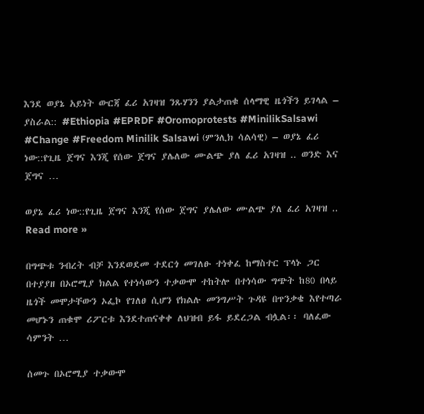እንደ ወያኔ አይነት ውርጃ ፈሪ አገዛዝ ንጹሃንን ያልታጠቁ ሰላማዊ ዜጎችን ይገላል – ያስራል:: #Ethiopia #EPRDF #Oromoprotests #MinilikSalsawi #Change #Freedom Minilik Salsawi (ምንሊክ ሳልሳዊ) – ወያኔ ፈሪ ነው::የጊዜ ጀግና እንጂ የሰው ጀግና ያሌለው ሙልጭ ያለ ፈሪ አገዛዝ .. ወንድ እና ጀግና …

ወያኔ ፈሪ ነው::የጊዜ ጀግና እንጂ የሰው ጀግና ያሌለው ሙልጭ ያለ ፈሪ አገዛዝ .. Read more »

በግጭቱ ንብረት ብቻ እንደወደመ ተደርጎ መገለፁ ተነቀፈ ከማስተር ፕላኑ ጋር በተያያዘ በኦሮሚያ ክልል የተነሳውን ተቃውሞ ተከትሎ በተነሳው ግጭት ከ80 በላይ ዜጎች መሞታቸውን ኦፌኮ የገለፀ ሲሆን የክልሉ መንግሥት ጉዳዩ በጥንቃቄ እየተጣራ መሆኑን ጠቁሞ ሪፖርቱ እንደተጠናቀቀ ለህዝብ ይፋ ይደረጋል ብሏል፡፡ ባለፈው ሳምንት …

ሰመጉ በኦሮሚያ ተቃውሞ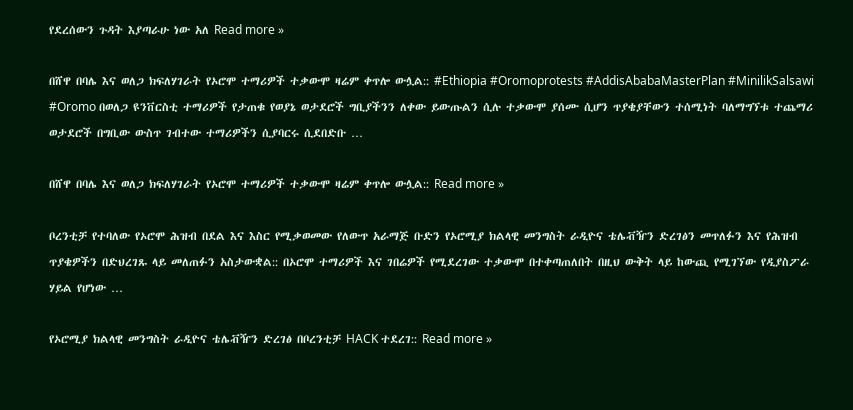የደረሰውን ጉዳት እያጣራሁ ነው አለ Read more »

በሸዋ በባሌ እና ወለጋ ክፍለሃገራት የኦሮሞ ተማሪዎች ተቃውሞ ዛሬም ቀጥሎ ውሏል:: #Ethiopia #Oromoprotests #AddisAbabaMasterPlan #MinilikSalsawi #Oromo በወለጋ ዩንቨርስቲ ተማሪዎች የታጠቁ የወያኔ ወታደሮች ግቢያችንን ለቀው ይውጡልን ሲሉ ተቃውሞ ያሰሙ ሲሆን ጥያቄያቸውን ተሰሚነት ባለማግኘቱ ተጨማሪ ወታደሮች በግቢው ውስጥ ገብተው ተማሪዎችን ሲያባርሩ ሲደበድቡ …

በሸዋ በባሌ እና ወለጋ ክፍለሃገራት የኦሮሞ ተማሪዎች ተቃውሞ ዛሬም ቀጥሎ ውሏል:: Read more »

ቦረንቲቻ የተባለው የኦሮሞ ሕዝብ በደል እና እስር የሚቃወመው የለውጥ አራማጅ ቡድን የኦሮሚያ ክልላዊ መንግስት ራዲዮና ቴሌቭዥን ድረገፅን መጥለፉን እና የሕዝብ ጥያቄዎችን በድህረገጹ ላይ መለጠፉን አስታውቋል:: በኦሮሞ ተማሪዎች እና ገበሬዎች የሚደረገው ተቃውሞ በተቀጣጠለበት በዚህ ውቅት ላይ ከውጪ የሚገኘው የዲያስፖራ ሃይል የሆነው …

የኦሮሚያ ክልላዊ መንግስት ራዲዮና ቴሌቭዥን ድረገፅ በቦረንቲቻ HACK ተደረገ:: Read more »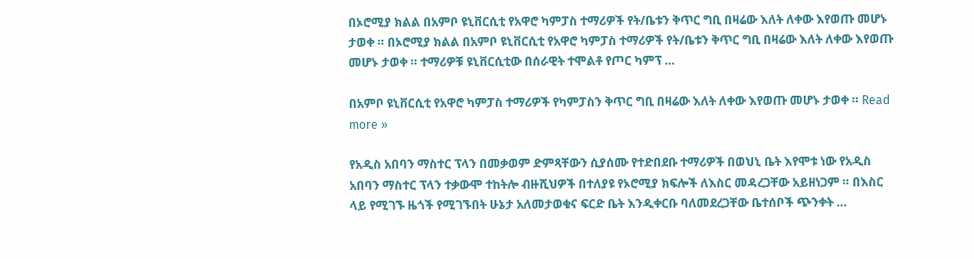በኦሮሚያ ክልል በአምቦ ዩኒቨርሲቲ የአዋሮ ካምፓስ ተማሪዎች የት/ቤቱን ቅጥር ግቢ በዛሬው እለት ለቀው እየወጡ መሆኑ ታወቀ ። በኦሮሚያ ክልል በአምቦ ዩኒቨርሲቲ የአዋሮ ካምፓስ ተማሪዎች የት/ቤቱን ቅጥር ግቢ በዛሬው እለት ለቀው እየወጡ መሆኑ ታወቀ ። ተማሪዎቹ ዩኒቨርሲቲው በሰራዊት ተሞልቶ የጦር ካምፕ …

በአምቦ ዩኒቨርሲቲ የአዋሮ ካምፓስ ተማሪዎች የካምፓስን ቅጥር ግቢ በዛሬው እለት ለቀው እየወጡ መሆኑ ታወቀ ። Read more »

የአዲስ አበባን ማስተር ፕላን በመቃወም ድምጻቸውን ሲያሰሙ የተድበደቡ ተማሪዎች በወህኒ ቤት እየሞቱ ነው የአዲስ አበባን ማስተር ፕላን ተቃውሞ ተከትሎ ብዙሺህዎች በተለያዩ የኦሮሚያ ክፍሎች ለእስር መዳረጋቸው አይዘነጋም ። በእስር ላይ የሚገኙ ዜጎች የሚገኙበት ሁኔታ አለመታወቁና ፍርድ ቤት እንዲቀርቡ ባለመደረጋቸው ቤተሰቦች ጭንቀት …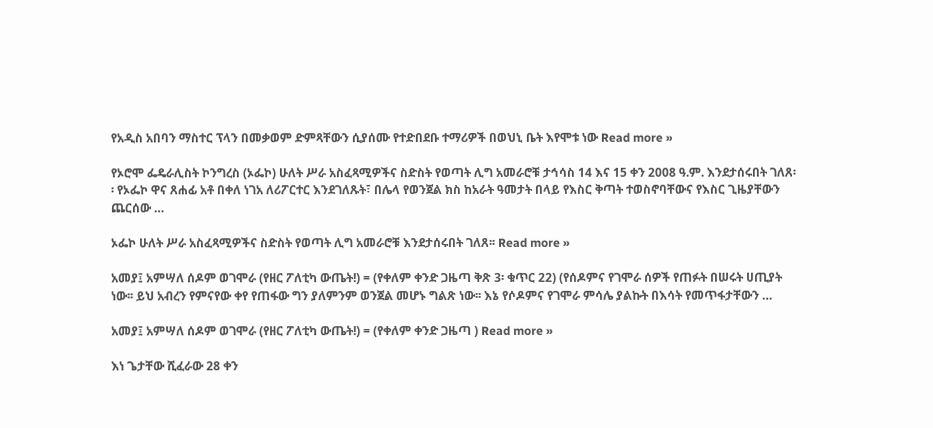የአዲስ አበባን ማስተር ፕላን በመቃወም ድምጻቸውን ሲያሰሙ የተድበደቡ ተማሪዎች በወህኒ ቤት እየሞቱ ነው Read more »

የኦሮሞ ፌዴራሊስት ኮንግረስ (ኦፌኮ) ሁለት ሥራ አስፈጻሚዎችና ስድስት የወጣት ሊግ አመራሮቹ ታኅሳስ 14 እና 15 ቀን 2008 ዓ.ም. እንደታሰሩበት ገለጸ፡፡ የኦፌኮ ዋና ጸሐፊ አቶ በቀለ ነገአ ለሪፖርተር እንደገለጹት፣ በሌላ የወንጀል ክስ ከአራት ዓመታት በላይ የእስር ቅጣት ተወስኖባቸውና የእስር ጊዜያቸውን ጨርሰው …

ኦፌኮ ሁለት ሥራ አስፈጻሚዎችና ስድስት የወጣት ሊግ አመራሮቹ እንደታሰሩበት ገለጸ፡፡ Read more »

አመያ፤ አምሣለ ሰዶም ወገሞራ (የዘር ፖለቲካ ውጤት!) = (የቀለም ቀንድ ጋዜጣ ቅጽ 3፡ ቁጥር 22) (የሰዶምና የገሞራ ሰዎች የጠፉት በሠሩት ሀጢያት ነው፡፡ ይህ አብረን የምናየው ቀየ የጠፋው ግን ያለምንም ወንጀል መሆኑ ግልጽ ነው፡፡ እኔ የሶዶምና የገሞራ ምሳሌ ያልኩት በእሳት የመጥፋታቸውን …

አመያ፤ አምሣለ ሰዶም ወገሞራ (የዘር ፖለቲካ ውጤት!) = (የቀለም ቀንድ ጋዜጣ ) Read more »

እነ ጌታቸው ሺፈራው 28 ቀን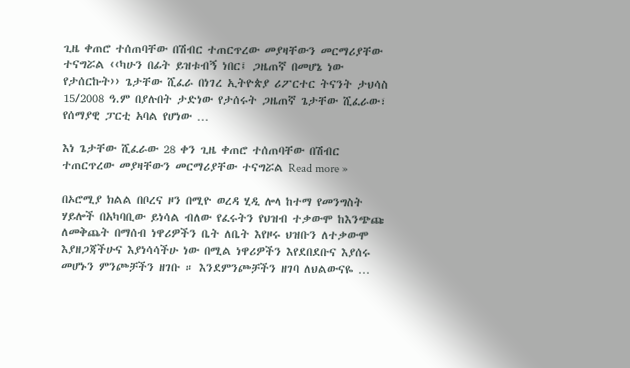ጊዜ ቀጠሮ ተሰጠባቸው በሽብር ተጠርጥረው መያዛቸውን መርማሪያቸው ተናግሯል ‹‹ካሁን በፊት ይዝቱብኝ ነበር፤ ጋዜጠኛ በመሆኔ ነው የታሰርኩት›› ጌታቸው ሺፈራ በነገረ ኢትዮጵያ ሪፖርተር ትናንት ታህሳስ 15/2008 ዓ.ም በያሉበት ታድነው የታሰሩት ጋዜጠኛ ጌታቸው ሺፈራው፣ የሰማያዊ ፓርቲ አባል የሆነው …

እነ ጌታቸው ሺፈራው 28 ቀን ጊዜ ቀጠሮ ተሰጠባቸው በሽብር ተጠርጥረው መያዛቸውን መርማሪያቸው ተናግሯል Read more »

በኦሮሚያ ክልል በቦረና ዞን በሚዮ ወረዳ ሂዲ ሎላ ከተማ የመንግስት ሃይሎች በአካባቢው ይነሳል ብለው የፈሩትን የህዝብ ተቃውሞ ከእንጭጩ ለመቅጨት በማሰብ ነዋሪዎችን ቤት ለቤት እየዞሩ ህዝቡን ለተቃውሞ እያዘጋጃችሁና እያነሳሳችሁ ነው በሚል ነዋሪዎችን እየደበደቡና እያሰሩ መሆኑን ምንጮቻችን ዘገቡ ። እንደምንጮቻችን ዘገባ ለህልውናዬ …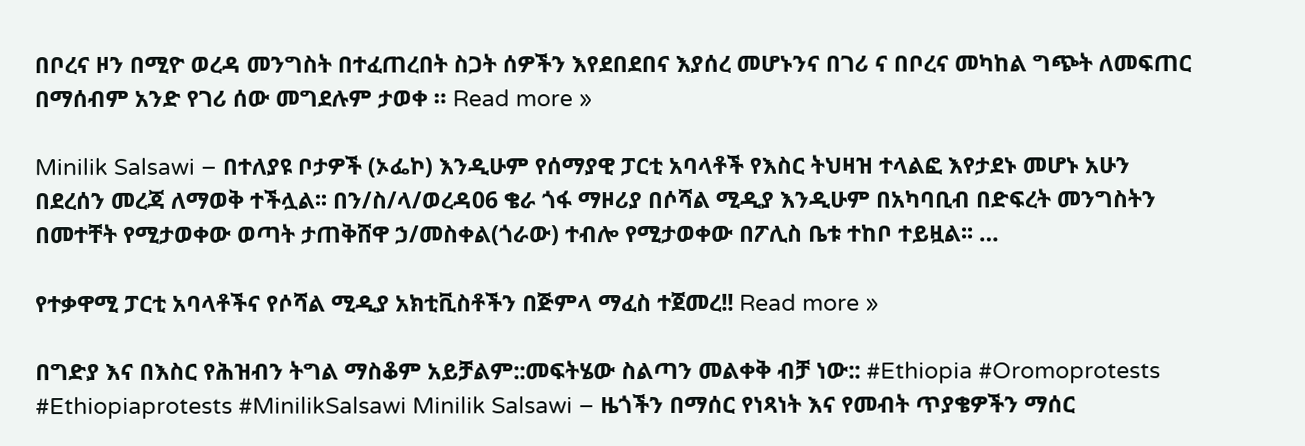በቦረና ዞን በሚዮ ወረዳ መንግስት በተፈጠረበት ስጋት ሰዎችን እየደበደበና እያሰረ መሆኑንና በገሪ ና በቦረና መካከል ግጭት ለመፍጠር በማሰብም አንድ የገሪ ሰው መግደሉም ታወቀ ። Read more »

Minilik Salsawi – በተለያዩ ቦታዎች (ኦፌኮ) እንዲሁም የሰማያዊ ፓርቲ አባላቶች የእስር ትህዛዝ ተላልፎ እየታደኑ መሆኑ አሁን በደረሰን መረጃ ለማወቅ ተችሏል፡፡ በን/ስ/ላ/ወረዳ06 ቄራ ጎፋ ማዞሪያ በሶሻል ሚዲያ እንዲሁም በአካባቢብ በድፍረት መንግስትን በመተቸት የሚታወቀው ወጣት ታጠቅሸዋ ኃ/መስቀል(ጎራው) ተብሎ የሚታወቀው በፖሊስ ቤቱ ተከቦ ተይዟል፡፡ …

የተቃዋሚ ፓርቲ አባላቶችና የሶሻል ሚዲያ አክቲቪስቶችን በጅምላ ማፈስ ተጀመረ!! Read more »

በግድያ እና በእስር የሕዝብን ትግል ማስቆም አይቻልም::መፍትሄው ስልጣን መልቀቅ ብቻ ነው:: #Ethiopia #Oromoprotests #Ethiopiaprotests #MinilikSalsawi Minilik Salsawi – ዜጎችን በማሰር የነጻነት እና የመብት ጥያቄዎችን ማሰር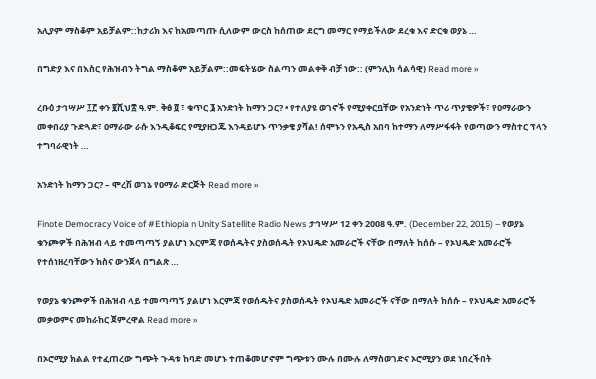አሊያም ማስቆም አይቻልም::ከታሪክ እና ከአመጣጡ ሲለውም ውርስ ከሰጠው ደርግ መማር የማይችለው ደረቁ እና ድርቁ ወያኔ …

በግድያ እና በእስር የሕዝብን ትግል ማስቆም አይቻልም::መፍትሄው ስልጣን መልቀቅ ብቻ ነው:: (ምንሊክ ሳልሳዊ) Read more »

ረቡዕ ታኅሣሥ ፲፫ ቀን ፪ሺህ፰ ዓ.ም. ቅፅ ፬ ፣ ቁጥር ፮ አንድነት ከማን ጋር? • የተለያዩ ወገኖች የሚያቀርቧቸው የአንድነት ጥሪ ጥያቄዎች፣ የዐማራውን መቀበሪያ ጉድጓድ፣ ዐማራው ራሱ እንዲቆፍር የሚያዘጋጁ እንዳይሆኑ ጥንቃቄ ያሻል! ሰሞኑን የአዲስ አበባ ከተማን ለማሥፋፋት የወጣውን ማስተር ፕላን ተግባራዊነት …

አንድነት ከማን ጋር? – ሞረሽ ወገኔ የዐማራ ድርጅት Read more »

Finote Democracy Voice of #Ethiopia n Unity Satellite Radio News ታኅሣሥ 12 ቀን 2008 ዓ.ም. (December 22, 2015) – የወያኔ ቁንጮዎች በሕዝብ ላይ ተመጣጣኝ ያልሆነ እርምጃ የወሰዱትና ያስወሰዱት የኦህዴድ አመራሮች ናቸው በማለት ከሰሱ – የኦህዴድ አመራሮች የተሰነዘረባቸውን ክስና ውንጀላ በግልጽ …

የወያኔ ቁንጮዎች በሕዝብ ላይ ተመጣጣኝ ያልሆነ እርምጃ የወሰዱትና ያስወሰዱት የኦህዴድ አመራሮች ናቸው በማለት ከሰሱ – የኦህዴድ አመራሮች መቃወምና መከራከር ጀምረዋል Read more »

በኦሮሚያ ክልል የተፈጠረው ግጭት ጉዳቱ ከባድ መሆኑ ተጠቆመሆኖም ግጭቱን ሙሉ በሙሉ ለማስወገድና ኦሮሚያን ወደ ነበረችበት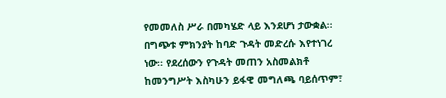የመመለስ ሥራ በመካሄድ ላይ እንደሆነ ታውቋል፡፡ በግጭቱ ምክንያት ከባድ ጉዳት መድረሱ እየተነገረ ነው፡፡ የደረሰውን የጉዳት መጠን አስመልክቶ ከመንግሥት እስካሁን ይፋዊ መግለጫ ባይሰጥም፣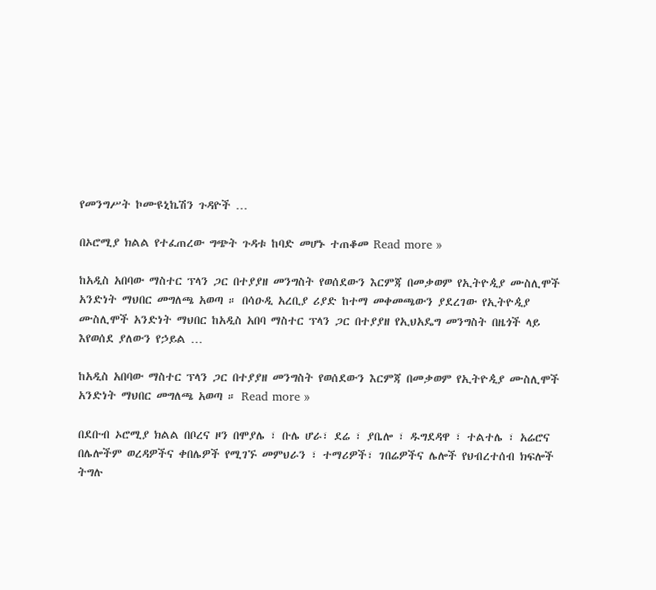የመንግሥት ኮሙዩኒኬሽን ጉዳዮች …

በኦሮሚያ ክልል የተፈጠረው ግጭት ጉዳቱ ከባድ መሆኑ ተጠቆመ Read more »

ከአዲስ አበባው ማስተር ፕላን ጋር በተያያዘ መንግስት የወሰደውን እርምጃ በመቃወም የኢትዮዺያ ሙስሊሞች አንድነት ማህበር መግለጫ አወጣ ። በሳዑዲ አረቢያ ሪያድ ከተማ መቀመጫውን ያደረገው የኢትዮዺያ ሙስሊሞች አንድነት ማህበር ከአዲስ አበባ ማስተር ፕላን ጋር በተያያዘ የኢህአዴግ መንግስት በዜጎች ላይ እየወሰደ ያለውን የኃይል …

ከአዲስ አበባው ማስተር ፕላን ጋር በተያያዘ መንግስት የወሰደውን እርምጃ በመቃወም የኢትዮዺያ ሙስሊሞች አንድነት ማህበር መግለጫ አወጣ ። Read more »

በደቡብ ኦሮሚያ ክልል በቦረና ዞን በሞያሌ ፣ ቡሌ ሆራ፣ ደሬ ፣ ያቤሎ ፣ ዱግደዳዋ ፣ ተልተሌ ፣ አሬሮና በሌሎችም ወረዳዎችና ቀበሌዎች የሚገኙ መምህራን ፣ ተማሪዎች፣ ገበሬዎችና ሌሎች የህብረተሰብ ክፍሎች ትግሉ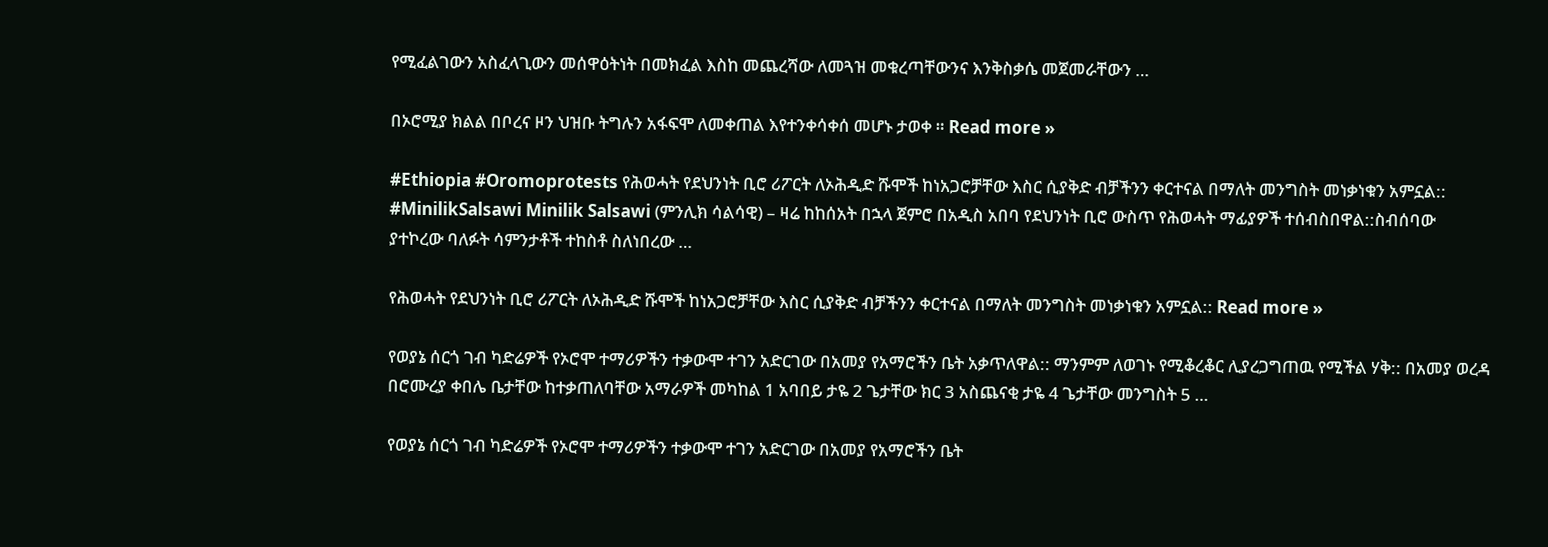የሚፈልገውን አስፈላጊውን መሰዋዕትነት በመክፈል እስከ መጨረሻው ለመጓዝ መቁረጣቸውንና እንቅስቃሴ መጀመራቸውን …

በኦሮሚያ ክልል በቦረና ዞን ህዝቡ ትግሉን አፋፍሞ ለመቀጠል እየተንቀሳቀሰ መሆኑ ታወቀ ። Read more »

#Ethiopia #Oromoprotests የሕወሓት የደህንነት ቢሮ ሪፖርት ለኦሕዲድ ሹሞች ከነአጋሮቻቸው እስር ሲያቅድ ብቻችንን ቀርተናል በማለት መንግስት መነቃነቁን አምኗል:: #MinilikSalsawi Minilik Salsawi (ምንሊክ ሳልሳዊ) – ዛሬ ከከሰአት በኋላ ጀምሮ በአዲስ አበባ የደህንነት ቢሮ ውስጥ የሕወሓት ማፊያዎች ተሰብስበዋል::ስብሰባው ያተኮረው ባለፉት ሳምንታቶች ተከስቶ ስለነበረው …

የሕወሓት የደህንነት ቢሮ ሪፖርት ለኦሕዲድ ሹሞች ከነአጋሮቻቸው እስር ሲያቅድ ብቻችንን ቀርተናል በማለት መንግስት መነቃነቁን አምኗል:: Read more »

የወያኔ ሰርጎ ገብ ካድሬዎች የኦሮሞ ተማሪዎችን ተቃውሞ ተገን አድርገው በአመያ የአማሮችን ቤት አቃጥለዋል:: ማንምም ለወገኑ የሚቆረቆር ሊያረጋግጠዉ የሚችል ሃቅ:: በአመያ ወረዳ በሮሙረያ ቀበሌ ቤታቸው ከተቃጠለባቸው አማራዎች መካከል 1 አባበይ ታዬ 2 ጌታቸው ክር 3 አስጨናቂ ታዬ 4 ጌታቸው መንግስት 5 …

የወያኔ ሰርጎ ገብ ካድሬዎች የኦሮሞ ተማሪዎችን ተቃውሞ ተገን አድርገው በአመያ የአማሮችን ቤት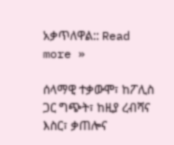አቃጥለዋል:: Read more »

ሰላማዊ ተቃውሞ፣ ከፖሊስ ጋር ግጭት፣ ከዚያ ረብሻና እስር፣ ቃጠሎና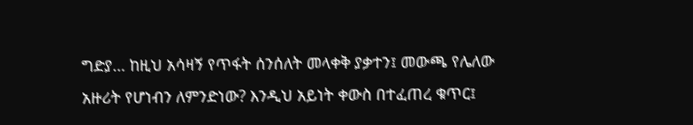ግድያ… ከዚህ አሳዛኝ የጥፋት ሰንሰለት መላቀቅ ያቃተን፤ መውጫ የሌለው አዙሪት የሆነብን ለምንድነው? እንዲህ አይነት ቀውስ በተፈጠረ ቁጥር፤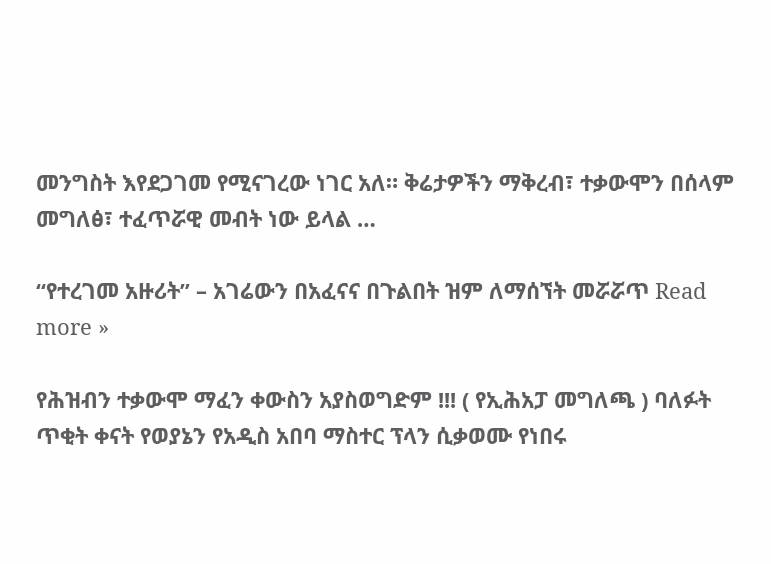መንግስት እየደጋገመ የሚናገረው ነገር አለ። ቅሬታዎችን ማቅረብ፣ ተቃውሞን በሰላም መግለፅ፣ ተፈጥሯዊ መብት ነው ይላል …

“የተረገመ አዙሪት” – አገሬውን በአፈናና በጉልበት ዝም ለማሰኘት መሯሯጥ Read more »

የሕዝብን ተቃውሞ ማፈን ቀውስን አያስወግድም !!! ( የኢሕአፓ መግለጫ ) ባለፉት ጥቂት ቀናት የወያኔን የአዲስ አበባ ማስተር ፕላን ሲቃወሙ የነበሩ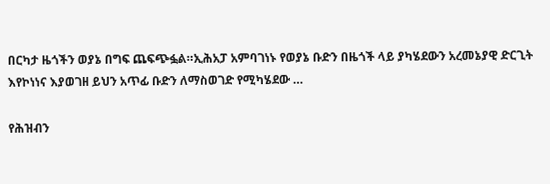በርካታ ዜጎችን ወያኔ በግፍ ጨፍጭፏል።ኢሕአፓ አምባገነኑ የወያኔ ቡድን በዜጎች ላይ ያካሄደውን አረመኔያዊ ድርጊት እየኮነነና እያወገዘ ይህን አጥፊ ቡድን ለማስወገድ የሚካሄደው …

የሕዝብን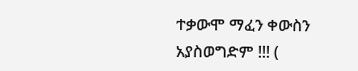ተቃውሞ ማፈን ቀውስን አያስወግድም !!! (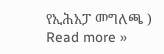የኢሕአፓ መግለጫ ) Read more »